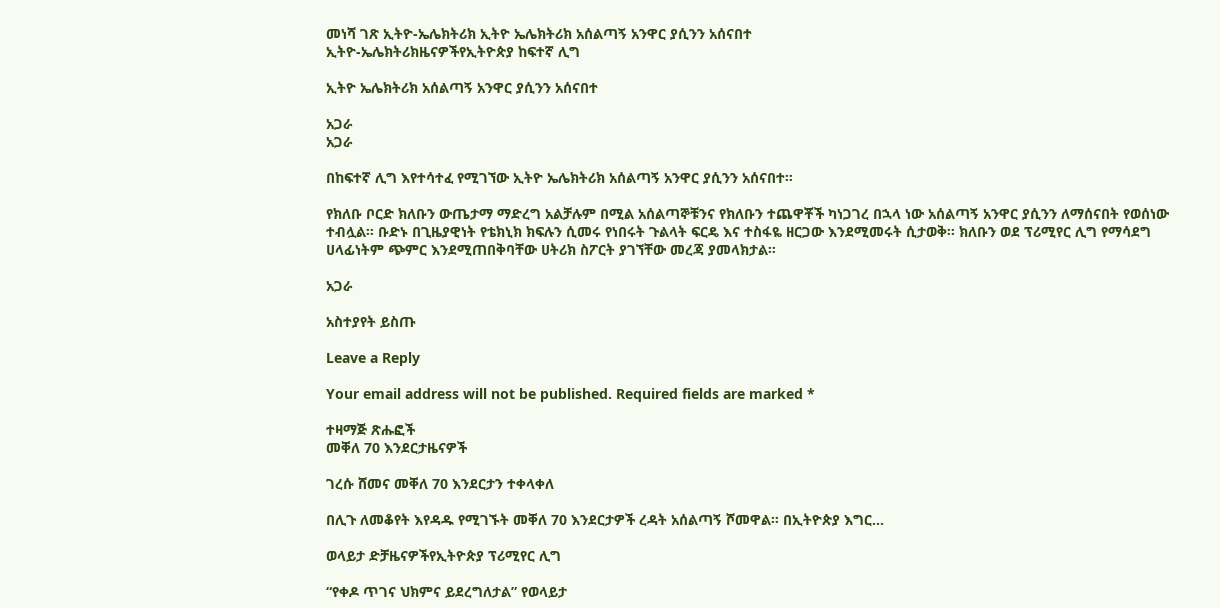መነሻ ገጽ ኢትዮ-ኤሌክትሪክ ኢትዮ ኤሌክትሪክ አሰልጣኝ አንዋር ያሲንን አሰናበተ
ኢትዮ-ኤሌክትሪክዜናዎችየኢትዮጵያ ከፍተኛ ሊግ

ኢትዮ ኤሌክትሪክ አሰልጣኝ አንዋር ያሲንን አሰናበተ

አጋራ
አጋራ

በከፍተኛ ሊግ እየተሳተፈ የሚገኘው ኢትዮ ኤሌክትሪክ አሰልጣኝ አንዋር ያሲንን አሰናበተ።

የክለቡ ቦርድ ክለቡን ውጤታማ ማድረግ አልቻሉም በሚል አሰልጣኞቹንና የክለቡን ተጨዋቾች ካነጋገረ በኋላ ነው አሰልጣኝ አንዋር ያሲንን ለማሰናበት የወሰነው ተብሏል። ቡድኑ በጊዜያዊነት የቴክኒክ ክፍሉን ሲመሩ የነበሩት ጉልላት ፍርዴ እና ተስፋዬ ዘርጋው እንደሚመሩት ሲታወቅ፡፡ ክለቡን ወደ ፕሪሚየር ሊግ የማሳደግ ሀላፊነትም ጭምር እንደሚጠበቅባቸው ሀትሪክ ስፖርት ያገኘቸው መረጃ ያመላክታል።

አጋራ

አስተያየት ይስጡ

Leave a Reply

Your email address will not be published. Required fields are marked *

ተዛማጅ ጽሑፎች
መቐለ 70 እንደርታዜናዎች

ገረሱ ሸመና መቐለ 70 እንደርታን ተቀላቀለ

በሊጉ ለመቆየት እየዳዱ የሚገኙት መቐለ 70 እንደርታዎች ረዳት አሰልጣኝ ሾመዋል። በኢትዮጵያ እግር...

ወላይታ ድቻዜናዎችየኢትዮጵያ ፕሪሚየር ሊግ

“የቀዶ ጥገና ህክምና ይደረግለታል” የወላይታ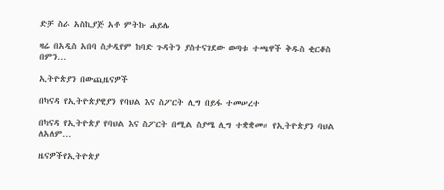ድቻ ስራ አስኪያጅ አቶ ምትኩ ሐይሌ

ዛሬ በአዲስ አበባ ስታዲየም ከባድ ጉዳትን ያስተናገደው ወጣቱ ተጫዋች ቅዱስ ቂርቆስ በምን...

ኢትዮጵያን በውጪዜናዎች

በካናዳ የኢትዮጵያዊያን የባህል እና ስፖርት ሊግ በይፋ ተመሠረተ

በካናዳ የኢትዮጵያ የባህል እና ስፖርት በሚል ስያሜ ሊግ ተቋቋመ። የኢትዮጵያን ባህል ለአለም...

ዜናዎችየኢትዮጵያ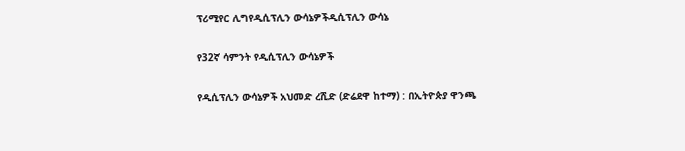ፕሪሚየር ሊግየዲሲፕሊን ውሳኔዎችዲሲፕሊን ውሳኔ

የ32ኛ ሳምንት የዲሲፕሊን ውሳኔዎች

የዲሲፕሊን ውሳኔዎች አህመድ ረሺድ (ድሬደዋ ከተማ) : በኢትዮጵያ ዋንጫ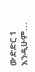ውድድር 1 እንዲሁም...